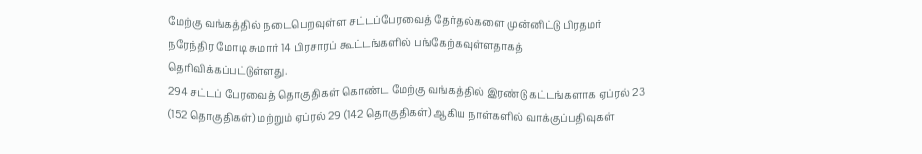மேற்கு வங்கத்தில் நடைபெறவுள்ள சட்டப்பேரவைத் தேர்தல்களை முன்னிட்டு பிரதமர் நரேந்திர மோடி சுமார் 14 பிரசாரப் கூட்டங்களில் பங்கேற்கவுள்ளதாகத் தெரிவிக்கப்பட்டுள்ளது.
294 சட்டப் பேரவைத் தொகுதிகள் கொண்ட மேற்கு வங்கத்தில் இரண்டு கட்டங்களாக ஏப்ரல் 23 (152 தொகுதிகள்) மற்றும் ஏப்ரல் 29 (142 தொகுதிகள்) ஆகிய நாள்களில் வாக்குப்பதிவுகள்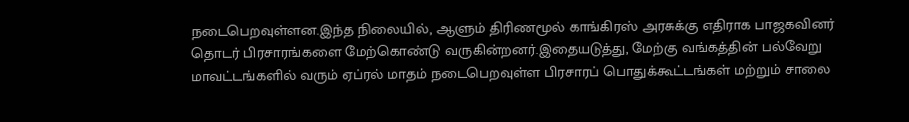நடைபெறவுள்ளன.இந்த நிலையில், ஆளும் திரிணமூல் காங்கிரஸ் அரசுக்கு எதிராக பாஜகவினர் தொடர் பிரசாரங்களை மேற்கொண்டு வருகின்றனர்.இதையடுத்து, மேற்கு வங்கத்தின் பல்வேறு மாவட்டங்களில் வரும் ஏப்ரல் மாதம் நடைபெறவுள்ள பிரசாரப் பொதுக்கூட்டங்கள் மற்றும் சாலை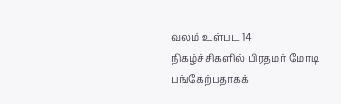வலம் உள்பட 14 நிகழ்ச்சிகளில் பிரதமர் மோடி பங்கேற்பதாகக்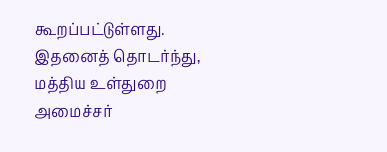கூறப்பட்டுள்ளது.
இதனைத் தொடர்ந்து, மத்திய உள்துறை அமைச்சர்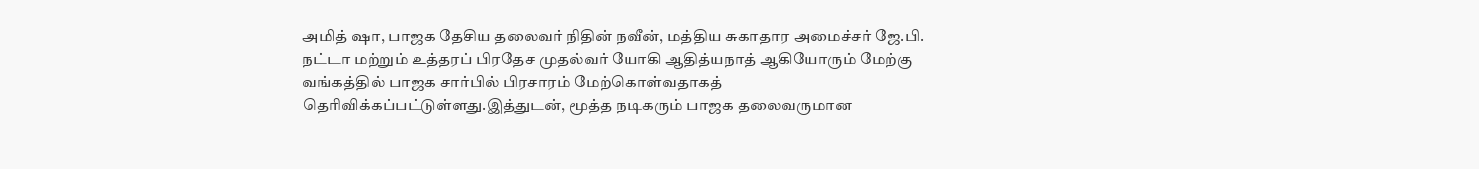அமித் ஷா, பாஜக தேசிய தலைவர் நிதின் நவீன், மத்திய சுகாதார அமைச்சர் ஜே.பி. நட்டா மற்றும் உத்தரப் பிரதேச முதல்வர் யோகி ஆதித்யநாத் ஆகியோரும் மேற்கு வங்கத்தில் பாஜக சார்பில் பிரசாரம் மேற்கொள்வதாகத் தெரிவிக்கப்பட்டுள்ளது.இத்துடன், மூத்த நடிகரும் பாஜக தலைவருமான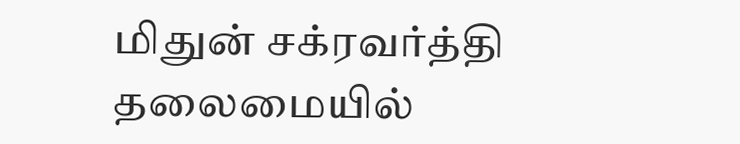மிதுன் சக்ரவர்த்தி தலைமையில்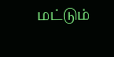மட்டும்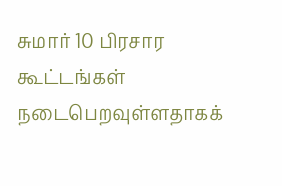சுமார் 10 பிரசார கூட்டங்கள் நடைபெறவுள்ளதாகக்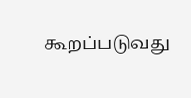கூறப்படுவது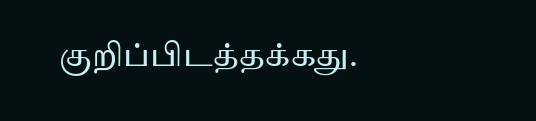குறிப்பிடத்தக்கது.